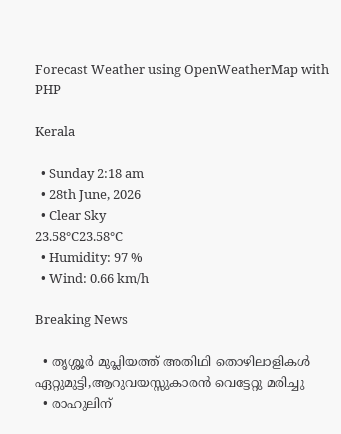Forecast Weather using OpenWeatherMap with PHP

Kerala

  • Sunday 2:18 am
  • 28th June, 2026
  • Clear Sky
23.58°C23.58°C
  • Humidity: 97 %
  • Wind: 0.66 km/h

Breaking News

  • തൃശ്ശൂർ മുപ്ലിയത്ത് അതിഥി തൊഴിലാളികൾ ഏറ്റുമുട്ടി,ആറുവയസ്സുകാരൻ വെട്ടേറ്റു മരിച്ചു
  • രാഹുലിന്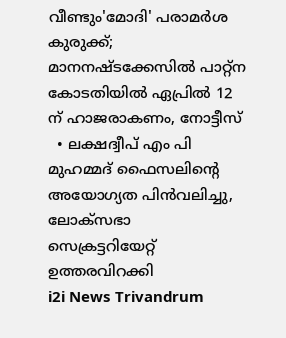വീണ്ടും'മോദി' പരാമര്‍ശ കുരുക്ക്; മാനനഷ്ടക്കേസിൽ പാറ്റ്ന കോടതിയിൽ ഏപ്രിൽ 12 ന് ഹാജരാകണം, നോട്ടീസ്
  • ലക്ഷദ്വീപ് എം പി മുഹമ്മദ് ഫൈസലിൻ്റെ അയോഗ്യത പിൻവലിച്ചു, ലോക്സഭാ  സെക്രട്ടറിയേറ്റ് ഉത്തരവിറക്കി
i2i News Trivandrum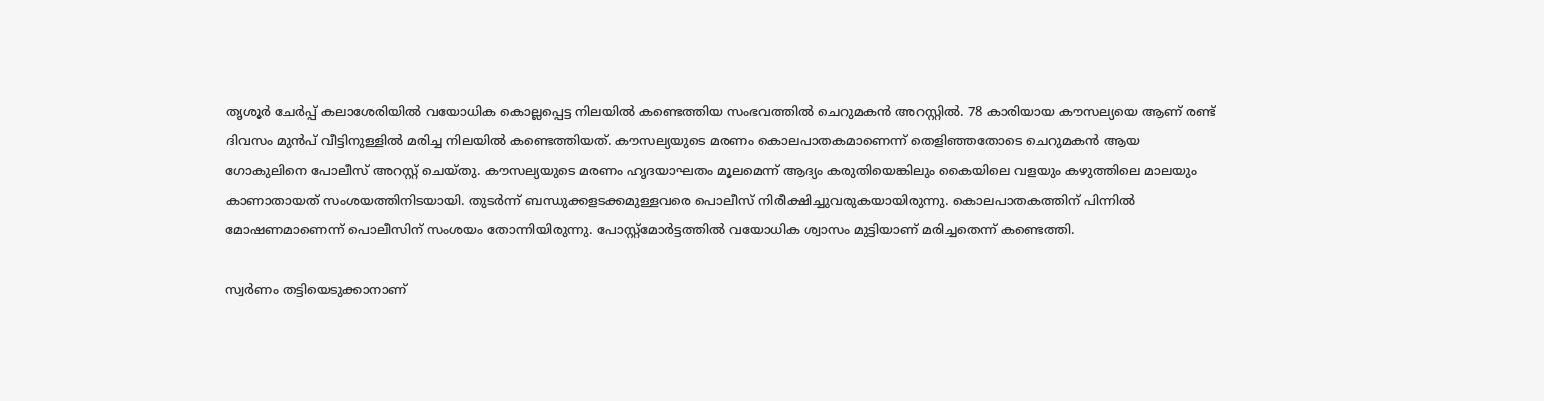തൃശൂർ ചേർപ്പ് കലാശേരിയിൽ വയോധിക കൊല്ലപ്പെട്ട നിലയിൽ കണ്ടെത്തിയ സംഭവത്തിൽ ചെറുമകൻ അറസ്റ്റിൽ. 78 കാരിയായ കൗസല്യയെ ആണ് രണ്ട് ദിവസം മുൻപ് വീട്ടിനുള്ളിൽ മരിച്ച നിലയിൽ കണ്ടെത്തിയത്. കൗസല്യയുടെ മരണം കൊലപാതകമാണെന്ന് തെളിഞ്ഞതോടെ ചെറുമകൻ ആയ ഗോകുലിനെ പോലീസ് അറസ്റ്റ് ചെയ്തു. കൗസല്യയുടെ മരണം ഹൃദയാഘതം മൂലമെന്ന് ആദ്യം കരുതിയെങ്കിലും കൈയിലെ വളയും കഴുത്തിലെ മാലയും കാണാതായത് സംശയത്തിനിടയായി. തുടർന്ന് ബന്ധുക്കളടക്കമുള്ളവരെ പൊലീസ് നിരീക്ഷിച്ചുവരുകയായിരുന്നു. കൊലപാതകത്തിന് പിന്നിൽ മോഷണമാണെന്ന് പൊലീസിന് സംശയം തോന്നിയിരുന്നു. പോസ്റ്റ്‌മോർട്ടത്തിൽ വയോധിക ശ്വാസം മുട്ടിയാണ് മരിച്ചതെന്ന് കണ്ടെത്തി.

സ്വർണം തട്ടിയെടുക്കാനാണ്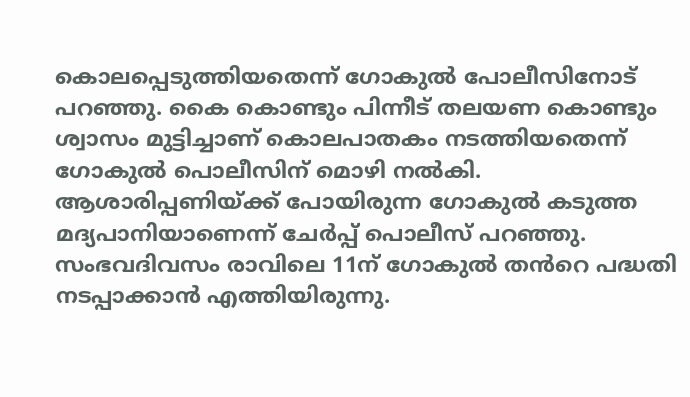കൊലപ്പെടുത്തിയതെന്ന് ഗോകുൽ പോലീസിനോട് പറഞ്ഞു. കൈ കൊണ്ടും പിന്നീട് തലയണ കൊണ്ടും ശ്വാസം മുട്ടിച്ചാണ് കൊലപാതകം നടത്തിയതെന്ന് ഗോകുൽ പൊലീസിന് മൊഴി നൽകി. ആശാരിപ്പണിയ്ക്ക് പോയിരുന്ന ഗോകുൽ കടുത്ത മദ്യപാനിയാണെന്ന് ചേർപ്പ് പൊലീസ് പറഞ്ഞു. സംഭവദിവസം രാവിലെ 11ന് ഗോകുൽ തൻറെ പദ്ധതി നടപ്പാക്കാൻ എത്തിയിരുന്നു.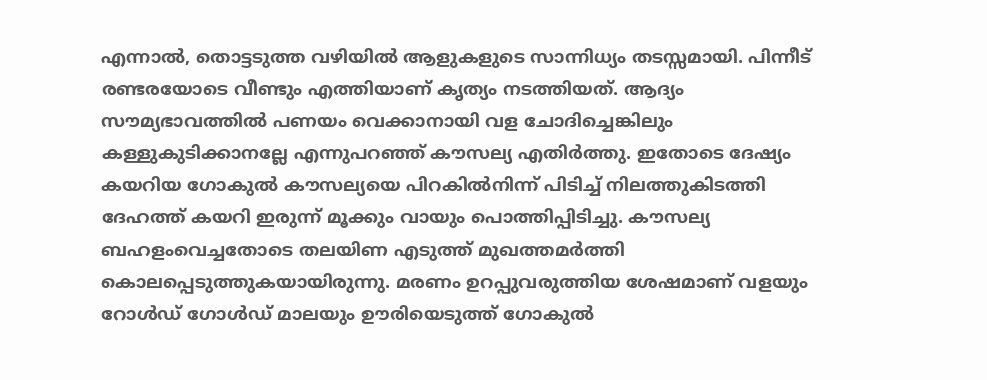എന്നാൽ, തൊട്ടടുത്ത വഴിയിൽ ആളുകളുടെ സാന്നിധ്യം തടസ്സമായി. പിന്നീട് രണ്ടരയോടെ വീണ്ടും എത്തിയാണ് കൃത്യം നടത്തിയത്. ആദ്യം സൗമ്യഭാവത്തിൽ പണയം വെക്കാനായി വള ചോദിച്ചെങ്കിലും കള്ളുകുടിക്കാനല്ലേ എന്നുപറഞ്ഞ് കൗസല്യ എതിർത്തു. ഇതോടെ ദേഷ്യം കയറിയ ഗോകുൽ കൗസല്യയെ പിറകിൽനിന്ന് പിടിച്ച് നിലത്തുകിടത്തി ദേഹത്ത് കയറി ഇരുന്ന് മൂക്കും വായും പൊത്തിപ്പിടിച്ചു. കൗസല്യ ബഹളംവെച്ചതോടെ തലയിണ എടുത്ത് മുഖത്തമർത്തി കൊലപ്പെടുത്തുകയായിരുന്നു. മരണം ഉറപ്പുവരുത്തിയ ശേഷമാണ് വളയും റോൾഡ് ഗോൾഡ് മാലയും ഊരിയെടുത്ത് ഗോകുൽ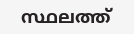സ്ഥലത്ത്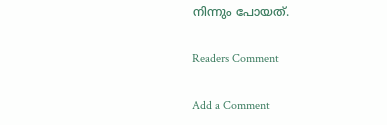നിന്നും പോയത്.

Readers Comment

Add a Comment